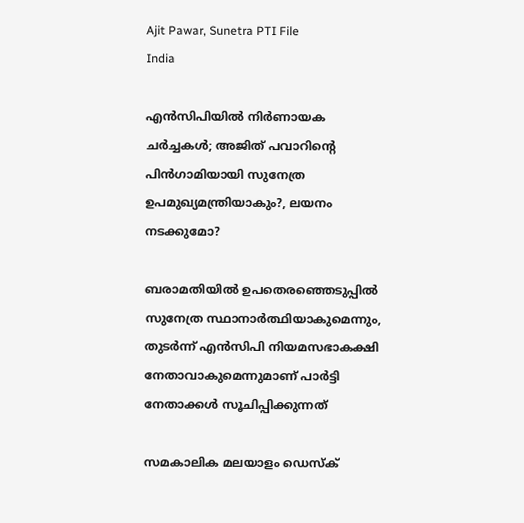Ajit Pawar, Sunetra PTI File
India

എന്‍സിപിയില്‍ നിര്‍ണായക ചര്‍ച്ചകള്‍; അജിത് പവാറിന്റെ പിന്‍ഗാമിയായി സുനേത്ര ഉപമുഖ്യമന്ത്രിയാകും?, ലയനം നടക്കുമോ?

ബരാമതിയില്‍ ഉപതെരഞ്ഞെടുപ്പില്‍ സുനേത്ര സ്ഥാനാര്‍ത്ഥിയാകുമെന്നും, തുടര്‍ന്ന് എന്‍സിപി നിയമസഭാകക്ഷി നേതാവാകുമെന്നുമാണ് പാര്‍ട്ടി നേതാക്കള്‍ സൂചിപ്പിക്കുന്നത്

സമകാലിക മലയാളം ഡെസ്ക്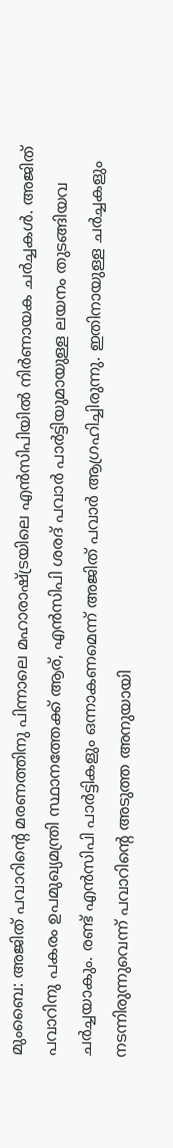മുംബൈ: അജിത് പവാറിന്റെ മരണത്തിനു പിന്നാലെ മഹാരാഷ്ട്രയിലെ എന്‍സിപിയില്‍ നിര്‍ണായക ചര്‍ച്ചകള്‍. അജിത് പവാറിനു പകരം ഉപമുഖ്യമന്ത്രി സ്ഥാനത്തേക്ക് ആര്, എന്‍സിപി ശരദ് പവാര്‍ പാര്‍ട്ടിയുമായുള്ള ലയനം തുടങ്ങിയവ ചര്‍ച്ചയാകും. രണ്ട് എന്‍സിപി പാര്‍ട്ടികളും ഒന്നാകണമെന്ന് അജിത് പവാര്‍ ആഗ്രഹിച്ചിരുന്നു. ഇതിനായുള്ള ചര്‍ച്ചകളും നടന്നിരുന്നുവെന്ന് പവാറിന്റെ അടുത്ത അനുയായി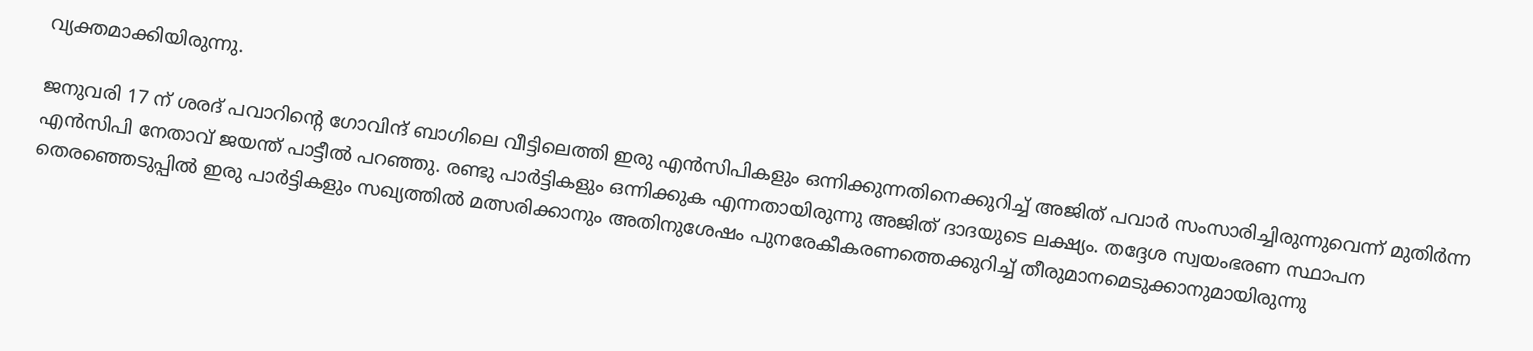വ്യക്തമാക്കിയിരുന്നു.

ജനുവരി 17 ന് ശരദ് പവാറിന്റെ ഗോവിന്ദ് ബാഗിലെ വീട്ടിലെത്തി ഇരു എന്‍സിപികളും ഒന്നിക്കുന്നതിനെക്കുറിച്ച് അജിത് പവാര്‍ സംസാരിച്ചിരുന്നുവെന്ന് മുതിര്‍ന്ന എന്‍സിപി നേതാവ് ജയന്ത് പാട്ടീല്‍ പറഞ്ഞു. രണ്ടു പാര്‍ട്ടികളും ഒന്നിക്കുക എന്നതായിരുന്നു അജിത് ദാദയുടെ ലക്ഷ്യം. തദ്ദേശ സ്വയംഭരണ സ്ഥാപന തെരഞ്ഞെടുപ്പില്‍ ഇരു പാര്‍ട്ടികളും സഖ്യത്തില്‍ മത്സരിക്കാനും അതിനുശേഷം പുനരേകീകരണത്തെക്കുറിച്ച് തീരുമാനമെടുക്കാനുമായിരുന്നു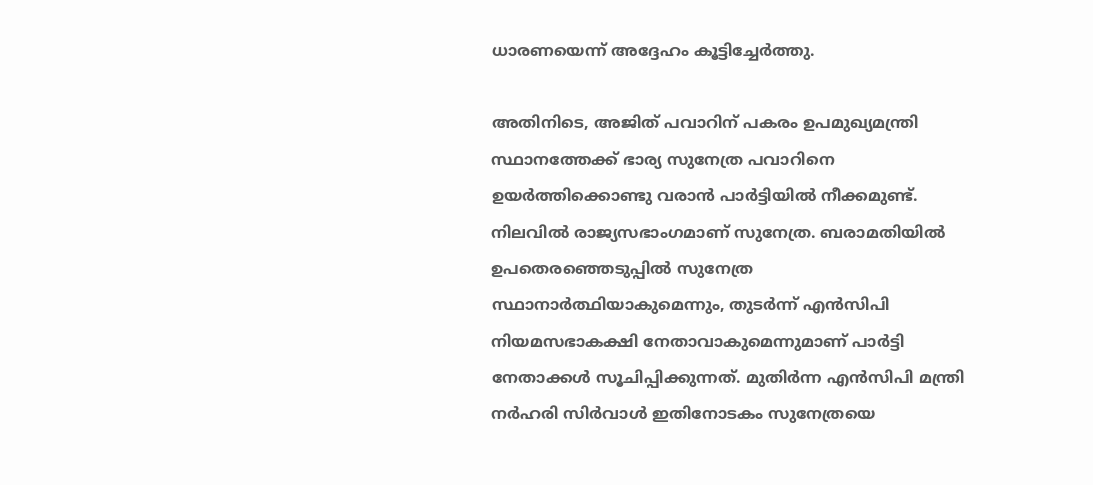ധാരണയെന്ന് അദ്ദേഹം കൂട്ടിച്ചേര്‍ത്തു.

അതിനിടെ, അജിത് പവാറിന് പകരം ഉപമുഖ്യമന്ത്രി സ്ഥാനത്തേക്ക് ഭാര്യ സുനേത്ര പവാറിനെ ഉയര്‍ത്തിക്കൊണ്ടു വരാന്‍ പാര്‍ട്ടിയില്‍ നീക്കമുണ്ട്. നിലവില്‍ രാജ്യസഭാംഗമാണ് സുനേത്ര. ബരാമതിയില്‍ ഉപതെരഞ്ഞെടുപ്പില്‍ സുനേത്ര സ്ഥാനാര്‍ത്ഥിയാകുമെന്നും, തുടര്‍ന്ന് എന്‍സിപി നിയമസഭാകക്ഷി നേതാവാകുമെന്നുമാണ് പാര്‍ട്ടി നേതാക്കള്‍ സൂചിപ്പിക്കുന്നത്. മുതിര്‍ന്ന എന്‍സിപി മന്ത്രി നര്‍ഹരി സിര്‍വാള്‍ ഇതിനോടകം സുനേത്രയെ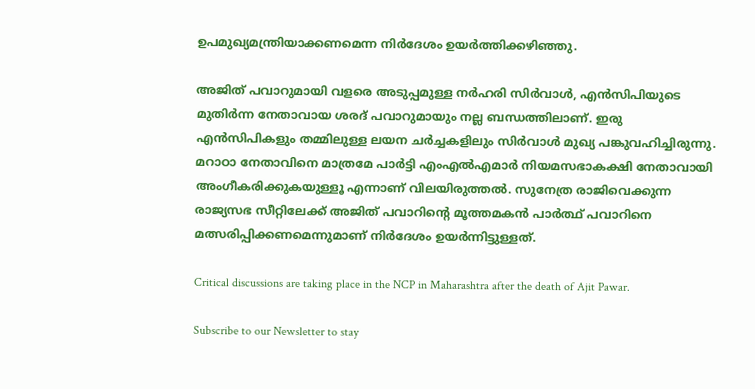ഉപമുഖ്യമന്ത്രിയാക്കണമെന്ന നിര്‍ദേശം ഉയര്‍ത്തിക്കഴിഞ്ഞു.

അജിത് പവാറുമായി വളരെ അടുപ്പമുള്ള നര്‍ഹരി സിര്‍വാള്‍, എന്‍സിപിയുടെ മുതിര്‍ന്ന നേതാവായ ശരദ് പവാറുമായും നല്ല ബന്ധത്തിലാണ്. ഇരു എന്‍സിപികളും തമ്മിലുള്ള ലയന ചര്‍ച്ചകളിലും സിര്‍വാള്‍ മുഖ്യ പങ്കുവഹിച്ചിരുന്നു. മറാഠാ നേതാവിനെ മാത്രമേ പാര്‍ട്ടി എംഎല്‍എമാര്‍ നിയമസഭാകക്ഷി നേതാവായി അംഗീകരിക്കുകയുള്ളൂ എന്നാണ് വിലയിരുത്തല്‍. സുനേത്ര രാജിവെക്കുന്ന രാജ്യസഭ സീറ്റിലേക്ക് അജിത് പവാറിന്റെ മൂത്തമകന്‍ പാര്‍ത്ഥ് പവാറിനെ മത്സരിപ്പിക്കണമെന്നുമാണ് നിര്‍ദേശം ഉയര്‍ന്നിട്ടുള്ളത്.

Critical discussions are taking place in the NCP in Maharashtra after the death of Ajit Pawar.

Subscribe to our Newsletter to stay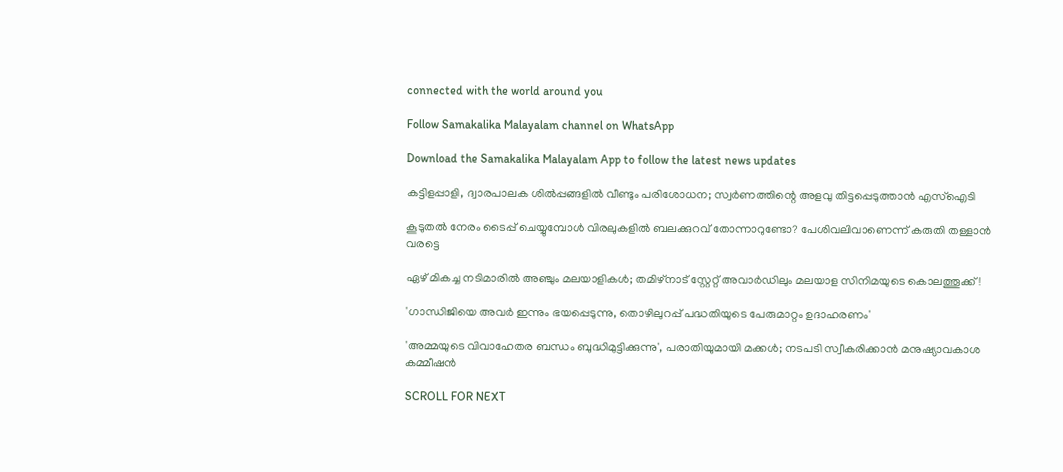connected with the world around you

Follow Samakalika Malayalam channel on WhatsApp

Download the Samakalika Malayalam App to follow the latest news updates

കട്ടിളപ്പാളി, ദ്വാരപാലക ശില്‍പ്പങ്ങളില്‍ വീണ്ടും പരിശോധന; സ്വര്‍ണത്തിന്റെ അളവു തിട്ടപ്പെടുത്താന്‍ എസ്‌ഐടി

കൂടുതൽ നേരം ടൈപ്പ് ചെയ്യുമ്പോൾ വിരലുകളിൽ ബലക്കുറവ് തോന്നാറുണ്ടോ? പേശിവലിവാണെന്ന് കരുതി തള്ളാൻ വരട്ടെ

ഏഴ് മികച്ച നടിമാരില്‍ അഞ്ചും മലയാളികള്‍; തമിഴ്‌നാട് സ്റ്റേറ്റ് അവാര്‍ഡിലും മലയാള സിനിമയുടെ കൊലത്തൂക്ക്!

'ഗാന്ധിജിയെ അവര്‍ ഇന്നും ഭയപ്പെടുന്നു, തൊഴിലുറപ്പ് പദ്ധതിയുടെ പേരുമാറ്റം ഉദാഹരണം'

'അമ്മയുടെ വിവാഹേതര ബന്ധം ബുദ്ധിമുട്ടിക്കുന്നു', പരാതിയുമായി മക്കള്‍; നടപടി സ്വീകരിക്കാന്‍ മനുഷ്യാവകാശ കമ്മീഷന്‍

SCROLL FOR NEXT